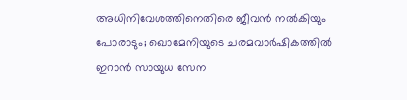അധിനിവേശത്തിനെതിരെ ജീവൻ നൽകിയും പോരാടും; ഖൊമേനിയുടെ ചരമവാർഷികത്തിൽ ഇറാൻ സായുധ സേന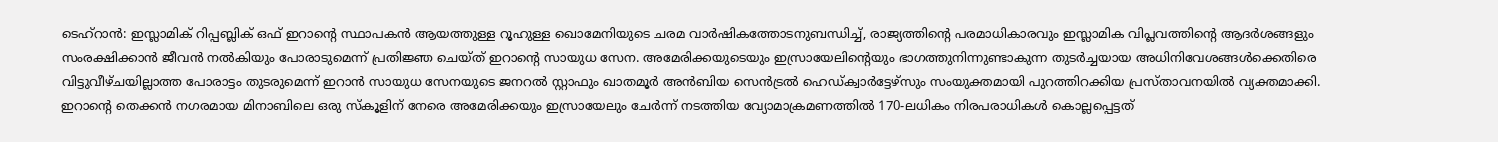ടെഹ്‌റാൻ: ഇസ്ലാമിക് റിപ്പബ്ലിക് ഒഫ് ഇറാന്റെ സ്ഥാപകൻ ആയത്തുള്ള റൂഹുള്ള ഖൊമേനിയുടെ ചരമ വാർഷികത്തോടനുബന്ധിച്ച്, രാജ്യത്തിന്റെ പരമാധികാരവും ഇസ്ലാമിക വിപ്ലവത്തിന്റെ ആദർശങ്ങളും സംരക്ഷിക്കാൻ ജീവൻ നൽകിയും പോരാടുമെന്ന് പ്രതിജ്ഞ ചെയ്ത് ഇറാന്റെ സായുധ സേന. അമേരിക്കയുടെയും ഇസ്രായേലിന്റെയും ഭാഗത്തുനിന്നുണ്ടാകുന്ന തുടർച്ചയായ അധിനിവേശങ്ങൾക്കെതിരെ വിട്ടുവീഴ്ചയില്ലാത്ത പോരാട്ടം തുടരുമെന്ന് ഇറാൻ സായുധ സേനയുടെ ജനറൽ സ്റ്റാഫും ഖാതമൂർ അൻബിയ സെൻട്രൽ ഹെഡ്ക്വാർട്ടേഴ്സും സംയുക്തമായി പുറത്തിറക്കിയ പ്രസ്താവനയിൽ വ്യക്തമാക്കി. ഇറാന്റെ തെക്കൻ നഗരമായ മിനാബിലെ ഒരു സ്കൂളിന് നേരെ അമേരിക്കയും ഇസ്രായേലും ചേർന്ന് നടത്തിയ വ്യോമാക്രമണത്തിൽ 170-ലധികം നിരപരാധികൾ കൊല്ലപ്പെട്ടത്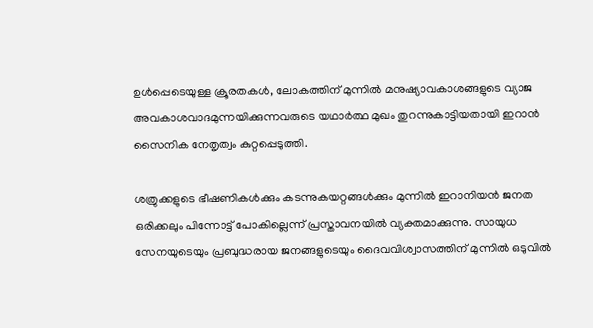ഉൾപ്പെടെയുള്ള ക്രൂരതകൾ, ലോകത്തിന് മുന്നിൽ മനുഷ്യാവകാശങ്ങളുടെ വ്യാജ അവകാശവാദമുന്നയിക്കുന്നവരുടെ യഥാർത്ഥ മുഖം തുറന്നുകാട്ടിയതായി ഇറാൻ സൈനിക നേതൃത്വം കുറ്റപ്പെടുത്തി.

ശത്രുക്കളുടെ ഭീഷണികൾക്കും കടന്നുകയറ്റങ്ങൾക്കും മുന്നിൽ ഇറാനിയൻ ജനത ഒരിക്കലും പിന്നോട്ട് പോകില്ലെന്ന് പ്രസ്താവനയിൽ വ്യക്തമാക്കുന്നു. സായുധ സേനയുടെയും പ്രബുദ്ധരായ ജനങ്ങളുടെയും ദൈവവിശ്വാസത്തിന് മുന്നിൽ ഒടുവിൽ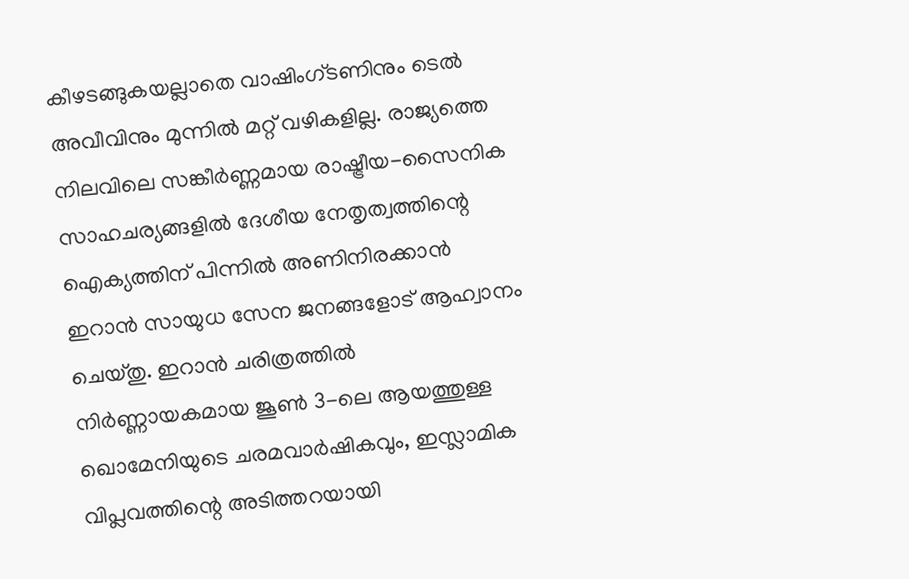കീഴടങ്ങുകയല്ലാതെ വാഷിംഗ്ടണിനും ടെൽ അവീവിനും മുന്നിൽ മറ്റ് വഴികളില്ല. രാജ്യത്തെ നിലവിലെ സങ്കീർണ്ണമായ രാഷ്ട്രീയ-സൈനിക സാഹചര്യങ്ങളിൽ ദേശീയ നേതൃത്വത്തിന്റെ ഐക്യത്തിന് പിന്നിൽ അണിനിരക്കാൻ ഇറാൻ സായുധ സേന ജനങ്ങളോട് ആഹ്വാനം ചെയ്തു. ഇറാൻ ചരിത്രത്തിൽ നിർണ്ണായകമായ ജൂൺ 3-ലെ ആയത്തുള്ള ഖൊമേനിയുടെ ചരമവാർഷികവും, ഇസ്ലാമിക വിപ്ലവത്തിന്റെ അടിത്തറയായി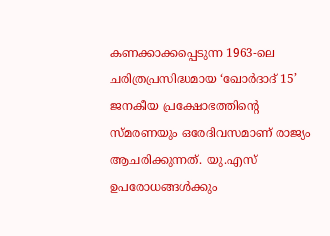കണക്കാക്കപ്പെടുന്ന 1963-ലെ ചരിത്രപ്രസിദ്ധമായ ‘ഖോർദാദ് 15’ ജനകീയ പ്രക്ഷോഭത്തിന്റെ സ്മരണയും ഒരേദിവസമാണ് രാജ്യം ആചരിക്കുന്നത്. യു.എസ് ഉപരോധങ്ങൾക്കും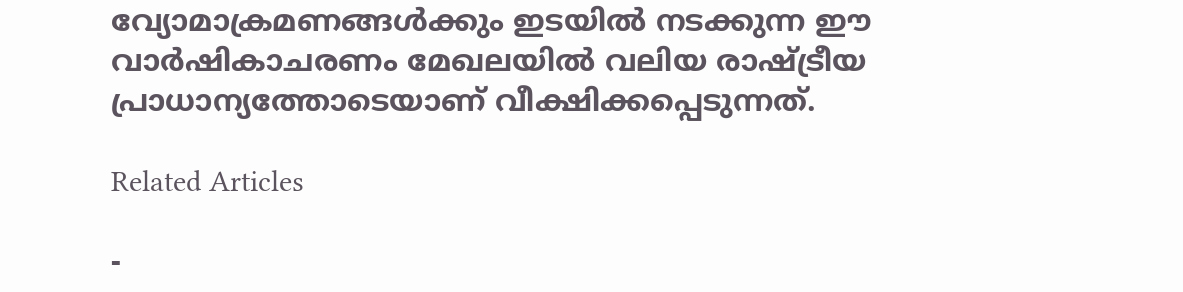വ്യോമാക്രമണങ്ങൾക്കും ഇടയിൽ നടക്കുന്ന ഈ വാർഷികാചരണം മേഖലയിൽ വലിയ രാഷ്ട്രീയ പ്രാധാന്യത്തോടെയാണ് വീക്ഷിക്കപ്പെടുന്നത്.

Related Articles

-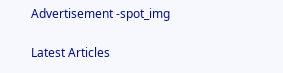Advertisement -spot_img

Latest Articles